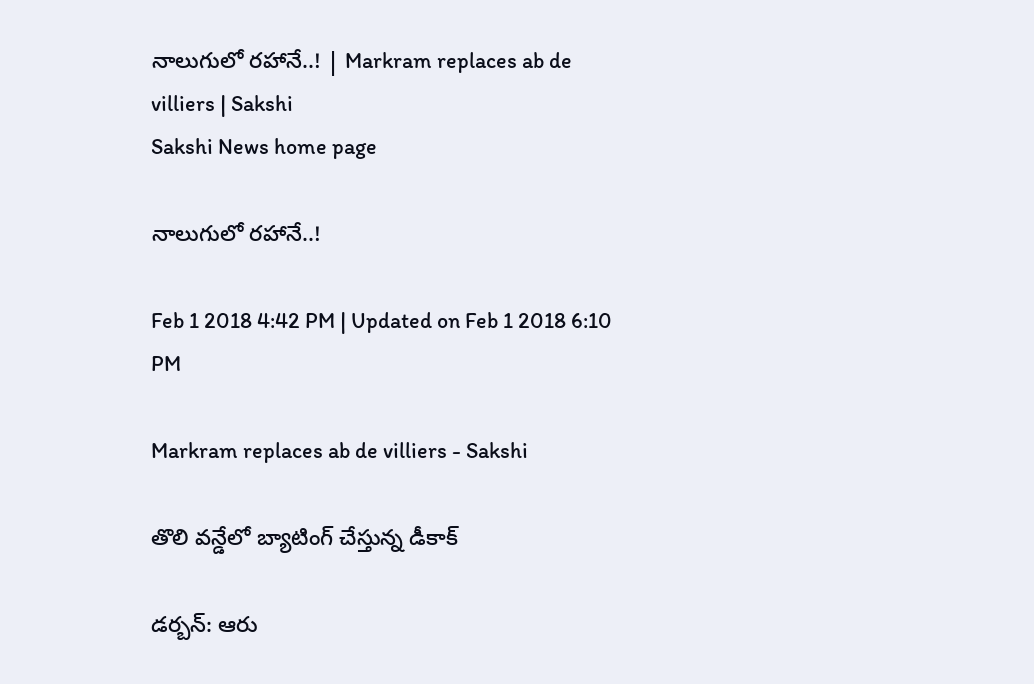నాలుగులో రహానే..! | Markram replaces ab de villiers | Sakshi
Sakshi News home page

నాలుగులో రహానే..!

Feb 1 2018 4:42 PM | Updated on Feb 1 2018 6:10 PM

Markram replaces ab de villiers - Sakshi

తొలి వన్డేలో బ్యాటింగ్‌ చేస్తున్న డీకాక్‌

డర్బన్‌: ఆరు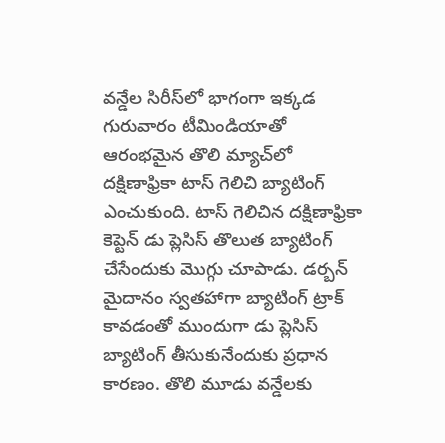వన్డేల సిరీస్‌లో భాగంగా ఇక్కడ గురువారం టీమిండియాతో ఆరంభమైన తొలి మ్యాచ్‌లో దక్షిణాఫ్రికా టాస్‌ గెలిచి బ్యాటింగ్ ఎంచుకుంది. టాస్‌ గెలిచిన దక్షిణాఫ్రికా కెప్టెన్‌ డు ప్లెసిస్‌ తొలుత బ్యాటింగ్‌ చేసేందుకు మొగ్గు చూపాడు. డర్బన్‌ మైదానం స్వతహాగా బ్యాటింగ్‌ ట్రాక్‌ కావడంతో ముందుగా డు ప్లెసిస్‌ బ్యాటింగ్‌ తీసుకునేందుకు ప్రధాన కారణం. తొలి మూడు వన్డేలకు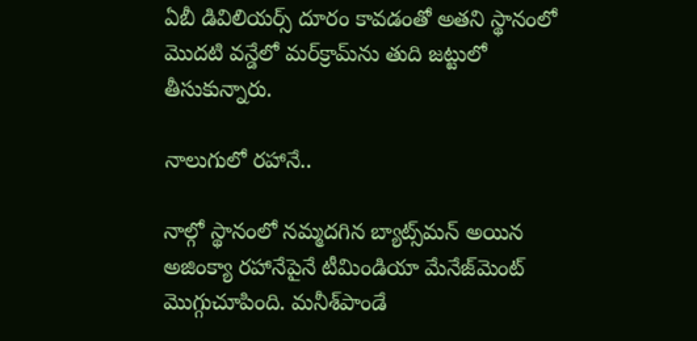ఏబీ డివిలియర్స్‌ దూరం కావడంతో అతని స్థానంలో మొదటి వన్డేలో మర్‌క్రామ్‌ను తుది జట్టులో తీసుకున్నారు.

నాలుగులో రహానే..

నాల్గో స్థానంలో నమ్మదగిన బ్యాట్స్‌మన్‌ అయిన అజింక్యా రహానేపైనే టీమిండియా మేనేజ్‌మెంట్‌ మొగ్గుచూపింది. మనీశ్‌పాండే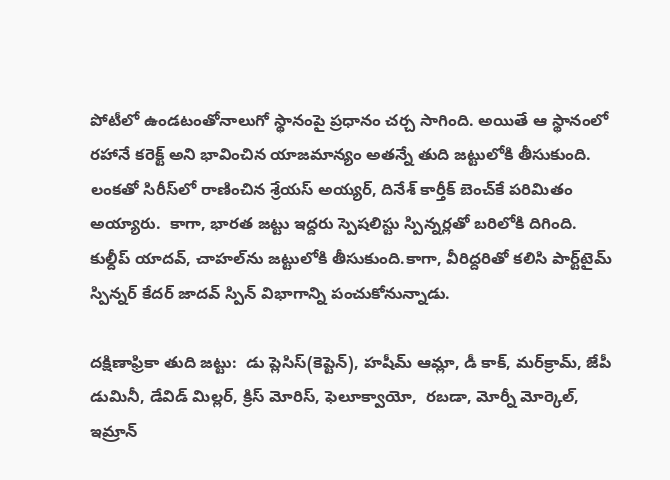పోటీలో ఉండటంతోనాలుగో స్థానంపై ప్రధానం చర్చ సాగింది. అయితే ఆ స్థానంలో రహానే కరెక్ట్‌ అని భావించిన యాజమాన్యం అతన్నే తుది జట్టులోకి తీసుకుంది. లంకతో సిరీస్‌లో రాణించిన శ్రేయస్‌ అయ్యర్, దినేశ్‌ కార్తీక్‌ బెంచ్‌కే పరిమితం అయ్యారు.  కాగా, భారత జట్టు ఇద్దరు స్పెషలిస్టు స్పిన్నర్లతో బరిలోకి దిగింది. కుల్దీప్‌ యాదవ్‌, చాహల్‌ను జట్టులోకి తీసుకుంది.కాగా, వీరిద్దరితో కలిసి పార్ట్‌టైమ్‌ స్పిన్నర్‌ కేదర్‌ జాదవ్‌ స్పిన్‌ విభాగాన్ని పంచుకోనున్నాడు.

దక్షిణాఫ్రికా తుది జట్టు:  డు ప్లెసిస్‌(కెప్టెన్‌), హషీమ్‌ ఆమ్లా, డీ కాక్‌, మర్‌క్రామ్‌, జేపీ డుమినీ, డేవిడ్‌ మిల్లర్‌, క్రిస్‌ మోరిస్‌, ఫెలూక్వాయో,  రబడా, మోర్నీ మోర్కెల్‌, ఇమ్రాన్‌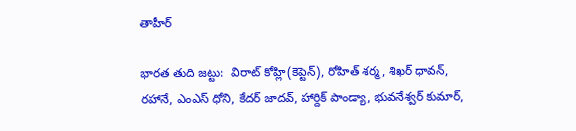తాహీర్‌

భారత తుది జట్టు:  విరాట్‌ కోహ్లి(కెప్టెన్‌), రోహిత్‌ శర్మ, శిఖర్‌ ధావన్‌, రహానే, ఎంఎస్‌ ధోని, కేదర్‌ జాదవ్‌, హార్దిక్‌ పాండ్యా, భువనేశ్వర్‌ కుమార్‌,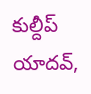కుల్దీప్‌ యాదవ్‌,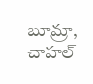బూమ్రా, చాహల్‌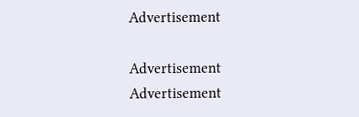Advertisement

Advertisement
Advertisement